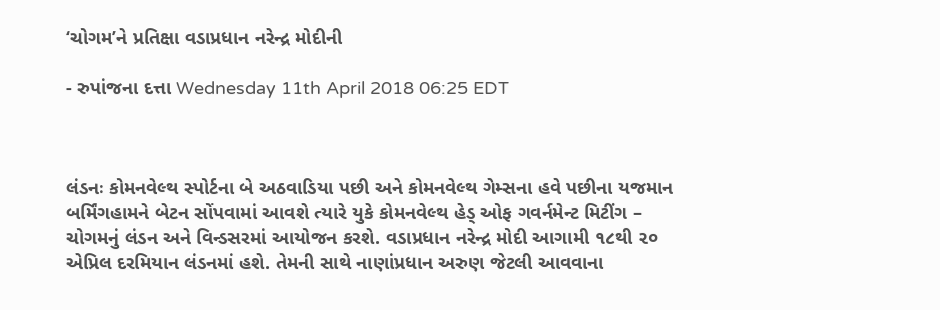‘ચોગમ’ને પ્રતિક્ષા વડાપ્રધાન નરેન્દ્ર મોદીની

- રુપાંજના દત્તા Wednesday 11th April 2018 06:25 EDT



લંડનઃ કોમનવેલ્થ સ્પોર્ટના બે અઠવાડિયા પછી અને કોમનવેલ્થ ગેમ્સના હવે પછીના યજમાન બર્મિંગહામને બેટન સોંપવામાં આવશે ત્યારે યુકે કોમનવેલ્થ હેડ્ ઓફ ગવર્નમેન્ટ મિટીંગ – ચોગમનું લંડન અને વિન્ડસરમાં આયોજન કરશે. વડાપ્રધાન નરેન્દ્ર મોદી આગામી ૧૮થી ૨૦ એપ્રિલ દરમિયાન લંડનમાં હશે. તેમની સાથે નાણાંપ્રધાન અરુણ જેટલી આવવાના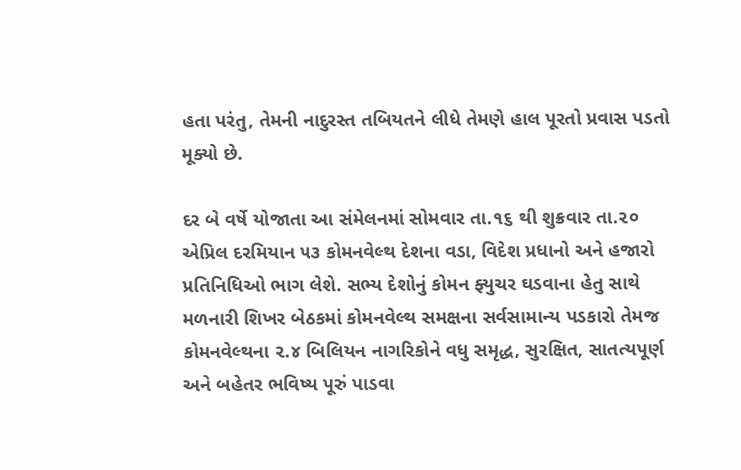હતા પરંતુ, તેમની નાદુરસ્ત તબિયતને લીધે તેમણે હાલ પૂરતો પ્રવાસ પડતો મૂક્યો છે.

દર બે વર્ષે યોજાતા આ સંમેલનમાં સોમવાર તા.૧૬ થી શુક્રવાર તા.૨૦ એપ્રિલ દરમિયાન ૫૩ કોમનવેલ્થ દેશના વડા, વિદેશ પ્રધાનો અને હજારો પ્રતિનિધિઓ ભાગ લેશે. સભ્ય દેશોનું કોમન ફ્યુચર ઘડવાના હેતુ સાથે મળનારી શિખર બેઠકમાં કોમનવેલ્થ સમક્ષના સર્વસામાન્ય પડકારો તેમજ કોમનવેલ્થના ૨.૪ બિલિયન નાગરિકોને વધુ સમૃદ્ધ, સુરક્ષિત, સાતત્યપૂર્ણ અને બહેતર ભવિષ્ય પૂરું પાડવા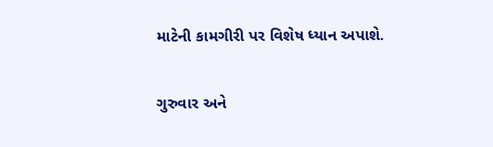માટેની કામગીરી પર વિશેષ ધ્યાન અપાશે.

ગુરુવાર અને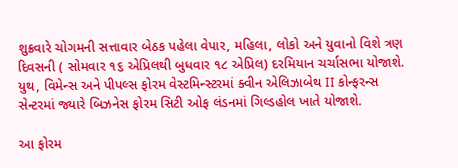શુક્રવારે ચોગમની સત્તાવાર બેઠક પહેલા વેપાર, મહિલા, લોકો અને યુવાનો વિશે ત્રણ દિવસની ( સોમવાર ૧૬ એપ્રિલથી બુધવાર ૧૮ એપ્રિલ) દરમિયાન ચર્ચાસભા યોજાશે. યુથ, વિમેન્સ અને પીપલ્સ ફોરમ વેસ્ટમિન્સ્ટરમાં ક્વીન એલિઝાબેથ II કોન્ફરન્સ સેન્ટરમાં જ્યારે બિઝનેસ ફોરમ સિટી ઓફ લંડનમાં ગિલ્ડહોલ ખાતે યોજાશે.

આ ફોરમ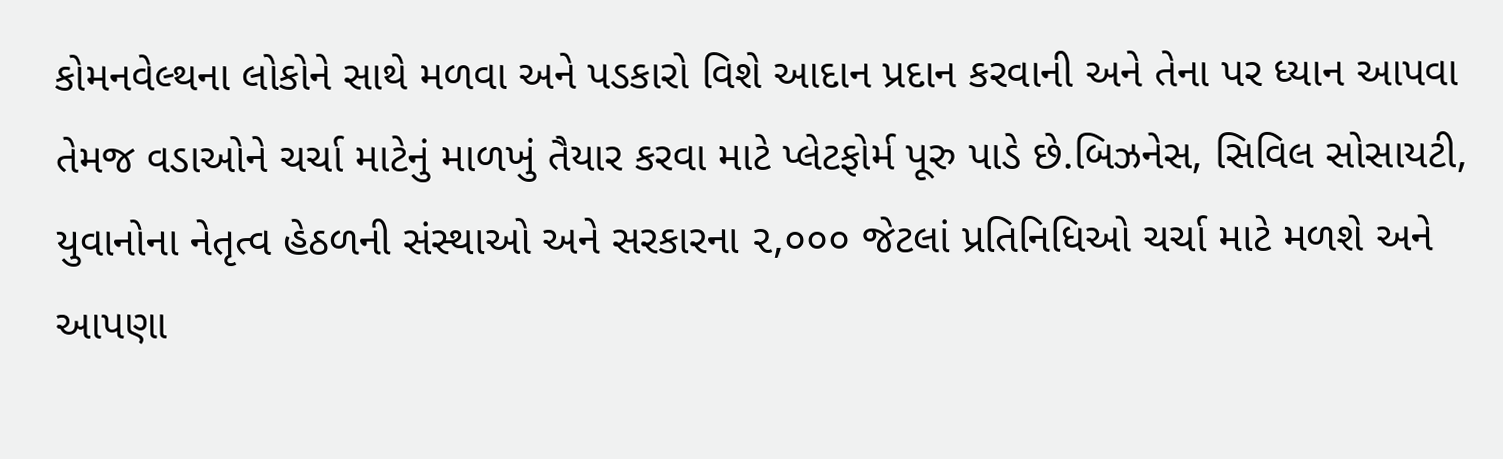કોમનવેલ્થના લોકોને સાથે મળવા અને પડકારો વિશે આદાન પ્રદાન કરવાની અને તેના પર ધ્યાન આપવા તેમજ વડાઓને ચર્ચા માટેનું માળખું તૈયાર કરવા માટે પ્લેટફોર્મ પૂરુ પાડે છે.બિઝનેસ, સિવિલ સોસાયટી, યુવાનોના નેતૃત્વ હેઠળની સંસ્થાઓ અને સરકારના ૨,૦૦૦ જેટલાં પ્રતિનિધિઓ ચર્ચા માટે મળશે અને આપણા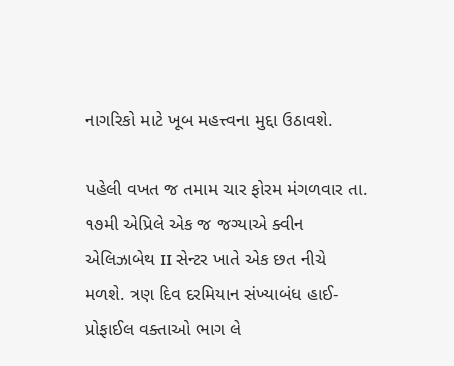નાગરિકો માટે ખૂબ મહત્ત્વના મુદ્દા ઉઠાવશે.

પહેલી વખત જ તમામ ચાર ફોરમ મંગળવાર તા. ૧૭મી એપ્રિલે એક જ જગ્યાએ ક્વીન એલિઝાબેથ II સેન્ટર ખાતે એક છત નીચે મળશે. ત્રણ દિવ દરમિયાન સંખ્યાબંધ હાઈ-પ્રોફાઈલ વક્તાઓ ભાગ લે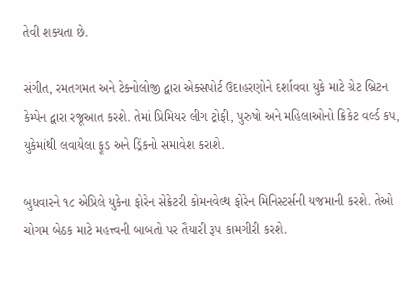તેવી શક્યતા છે.

સંગીત, રમતગમત અને ટેક્નોલોજી દ્વારા એક્સપોર્ટ ઉદાહરણોને દર્શાવવા યુકે માટે ગ્રેટ બ્રિટન કેમ્પેન દ્વારા રજૂઆત કરશે. તેમાં પ્રિમિયર લીગ ટ્રોફી, પુરુષો અને મહિલાઓનો ક્રિકેટ વર્લ્ડ કપ, યુકેમાંથી લવાયેલા ફૂડ અને ડ્રિંકનો સમાવેશ કરાશે.

બુધવારને ૧૮ એપ્રિલે યુકેના ફોરેન સેક્રેટરી કોમનવેલ્થ ફોરેન મિનિસ્ટર્સની યજમાની કરશે. તેઓ ચોગમ બેઠક માટે મહત્ત્વની બાબતો પર તૈયારી રૂપ કામગીરી કરશે.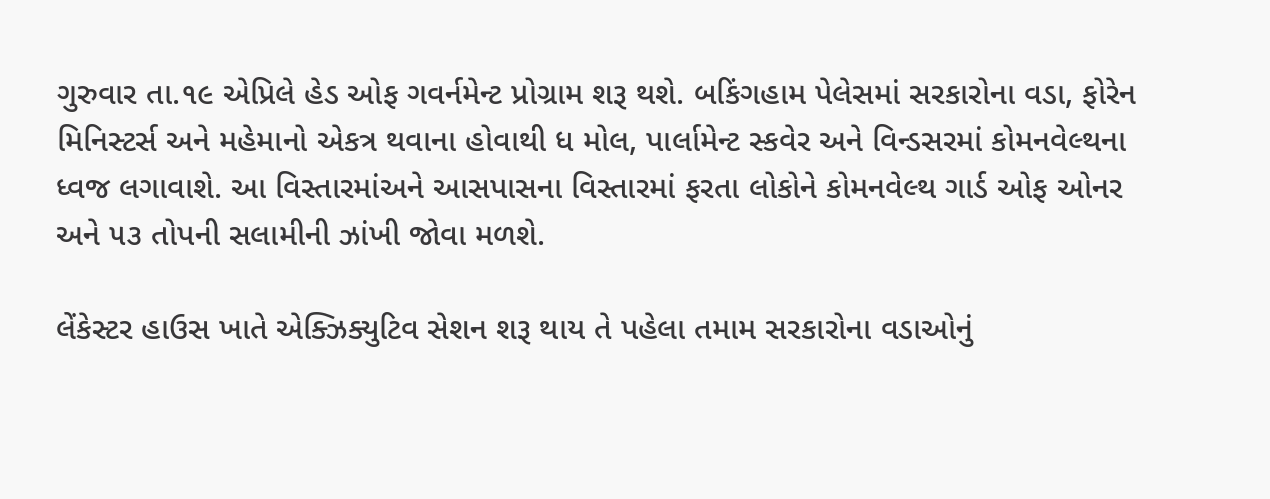ગુરુવાર તા.૧૯ એપ્રિલે હેડ ઓફ ગવર્નમેન્ટ પ્રોગ્રામ શરૂ થશે. બકિંગહામ પેલેસમાં સરકારોના વડા, ફોરેન મિનિસ્ટર્સ અને મહેમાનો એકત્ર થવાના હોવાથી ધ મોલ, પાર્લામેન્ટ સ્કવેર અને વિન્ડસરમાં કોમનવેલ્થના ધ્વજ લગાવાશે. આ વિસ્તારમાંઅને આસપાસના વિસ્તારમાં ફરતા લોકોને કોમનવેલ્થ ગાર્ડ ઓફ ઓનર અને ૫૩ તોપની સલામીની ઝાંખી જોવા મળશે.

લેંકેસ્ટર હાઉસ ખાતે એક્ઝિક્યુટિવ સેશન શરૂ થાય તે પહેલા તમામ સરકારોના વડાઓનું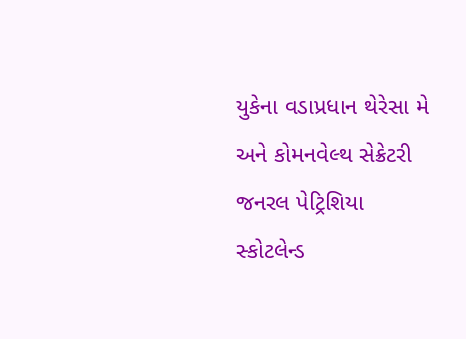યુકેના વડાપ્રધાન થેરેસા મે અને કોમનવેલ્થ સેક્રેટરી જનરલ પેટ્રિશિયા સ્કોટલેન્ડ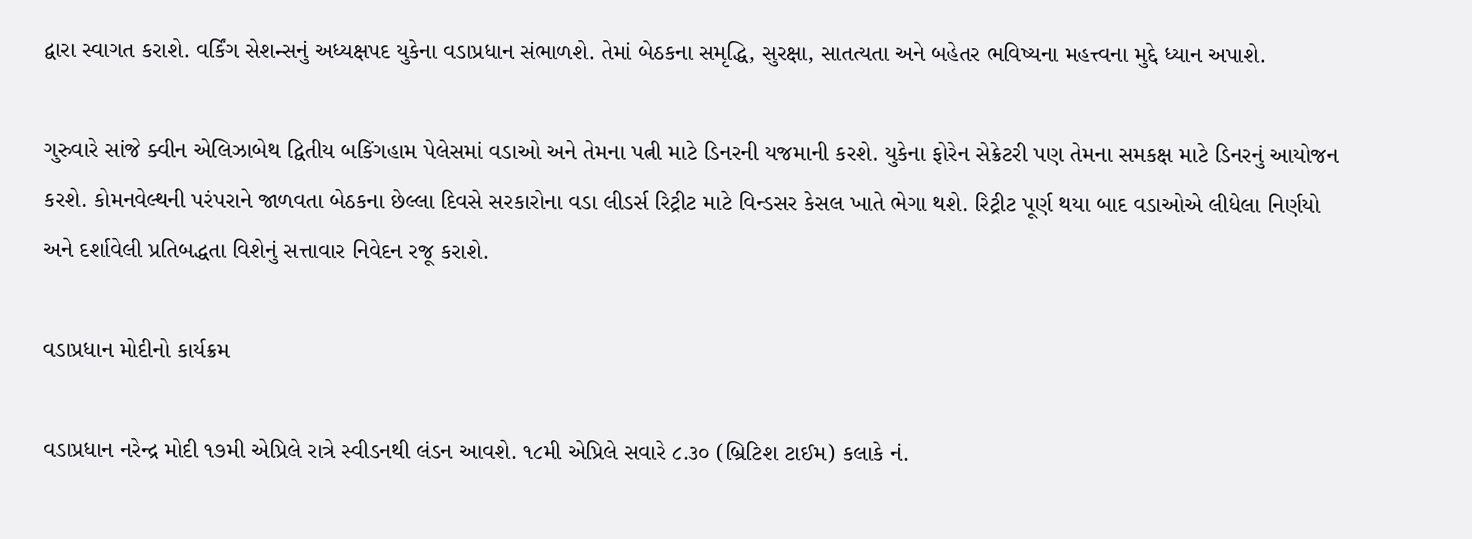દ્વારા સ્વાગત કરાશે. વર્કિંગ સેશન્સનું અધ્યક્ષપદ યુકેના વડાપ્રધાન સંભાળશે. તેમાં બેઠકના સમૃદ્ધિ, સુરક્ષા, સાતત્યતા અને બહેતર ભવિષ્યના મહત્ત્વના મુદ્દે ધ્યાન અપાશે.

ગુરુવારે સાંજે ક્વીન એલિઝાબેથ દ્વિતીય બકિંગહામ પેલેસમાં વડાઓ અને તેમના પત્ની માટે ડિનરની યજમાની કરશે. યુકેના ફોરેન સેક્રેટરી પણ તેમના સમકક્ષ માટે ડિનરનું આયોજન કરશે. કોમનવેલ્થની પરંપરાને જાળવતા બેઠકના છેલ્લા દિવસે સરકારોના વડા લીડર્સ રિટ્રીટ માટે વિન્ડસર કેસલ ખાતે ભેગા થશે. રિટ્રીટ પૂર્ણ થયા બાદ વડાઓએ લીધેલા નિર્ણયો અને દર્શાવેલી પ્રતિબદ્ધતા વિશેનું સત્તાવાર નિવેદન રજૂ કરાશે.

વડાપ્રધાન મોદીનો કાર્યક્રમ

વડાપ્રધાન નરેન્દ્ર મોદી ૧૭મી એપ્રિલે રાત્રે સ્વીડનથી લંડન આવશે. ૧૮મી એપ્રિલે સવારે ૮.૩૦ (બ્રિટિશ ટાઈમ) કલાકે નં.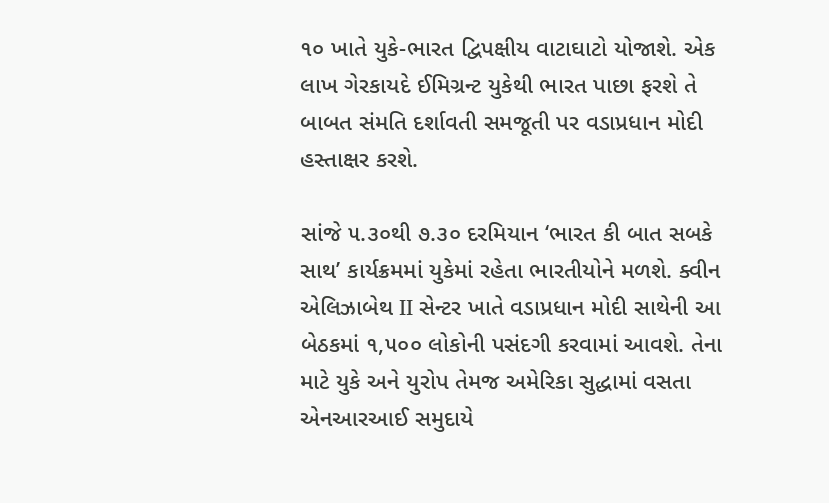૧૦ ખાતે યુકે-ભારત દ્વિપક્ષીય વાટાઘાટો યોજાશે. એક લાખ ગેરકાયદે ઈમિગ્રન્ટ યુકેથી ભારત પાછા ફરશે તે બાબત સંમતિ દર્શાવતી સમજૂતી પર વડાપ્રધાન મોદી હસ્તાક્ષર કરશે.

સાંજે ૫.૩૦થી ૭.૩૦ દરમિયાન ‘ભારત કી બાત સબકે સાથ’ કાર્યક્રમમાં યુકેમાં રહેતા ભારતીયોને મળશે. ક્વીન એલિઝાબેથ II સેન્ટર ખાતે વડાપ્રધાન મોદી સાથેની આ બેઠકમાં ૧,૫૦૦ લોકોની પસંદગી કરવામાં આવશે. તેના માટે યુકે અને યુરોપ તેમજ અમેરિકા સુદ્ધામાં વસતા એનઆરઆઈ સમુદાયે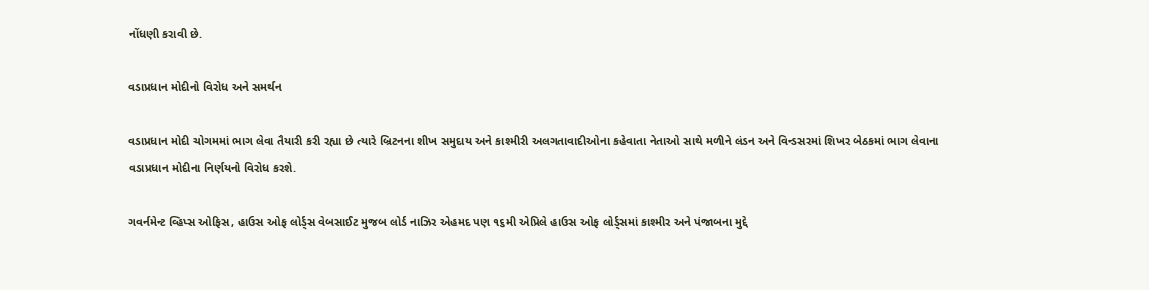નોંધણી કરાવી છે.

વડાપ્રધાન મોદીનો વિરોધ અને સમર્થન

વડાપ્રધાન મોદી ચોગમમાં ભાગ લેવા તૈયારી કરી રહ્યા છે ત્યારે બ્રિટનના શીખ સમુદાય અને કાશ્મીરી અલગતાવાદીઓના કહેવાતા નેતાઓ સાથે મળીને લંડન અને વિન્ડસરમાં શિખર બેઠકમાં ભાગ લેવાના વડાપ્રધાન મોદીના નિર્ણયનો વિરોધ કરશે.

ગવર્નમેન્ટ વ્હિપ્સ ઓફિસ, હાઉસ ઓફ લોર્ડ્સ વેબસાઈટ મુજબ લોર્ડ નાઝિર એહમદ પણ ૧૬મી એપ્રિલે હાઉસ ઓફ લોર્ડ્સમાં કાશ્મીર અને પંજાબના મુદ્દે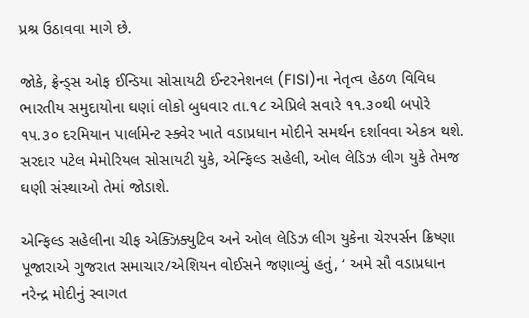પ્રશ્ર ઉઠાવવા માગે છે.

જોકે, ફ્રેન્ડ્સ ઓફ ઈન્ડિયા સોસાયટી ઈન્ટરનેશનલ (FISI)ના નેતૃત્વ હેઠળ વિવિધ ભારતીય સમુદાયોના ઘણાં લોકો બુધવાર તા.૧૮ એપ્રિલે સવારે ૧૧.૩૦થી બપોરે ૧૫.૩૦ દરમિયાન પાર્લામેન્ટ સ્ક્વેર ખાતે વડાપ્રધાન મોદીને સમર્થન દર્શાવવા એકત્ર થશે. સરદાર પટેલ મેમોરિયલ સોસાયટી યુકે, એન્ફિલ્ડ સહેલી, ઓલ લેડિઝ લીગ યુકે તેમજ ઘણી સંસ્થાઓ તેમાં જોડાશે.

એન્ફિલ્ડ સહેલીના ચીફ એક્ઝિક્યુટિવ અને ઓલ લેડિઝ લીગ યુકેના ચેરપર્સન ક્રિષ્ણા પૂજારાએ ગુજરાત સમાચાર/એશિયન વોઈસને જણાવ્યું હતું, ‘ અમે સૌ વડાપ્રધાન નરેન્દ્ર મોદીનું સ્વાગત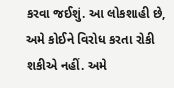કરવા જઈશું. આ લોકશાહી છે, અમે કોઈને વિરોધ કરતા રોકી શકીએ નહીં. અમે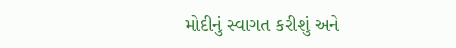મોદીનું સ્વાગત કરીશું અને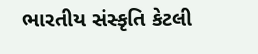ભારતીય સંસ્કૃતિ કેટલી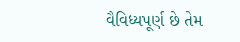વૈવિધ્યપૂર્ણ છે તેમ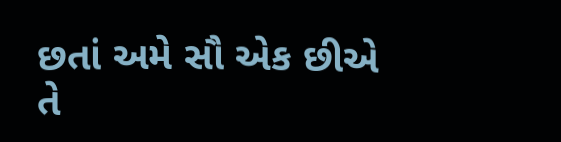છતાં અમે સૌ એક છીએ તે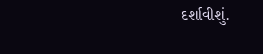દર્શાવીશું.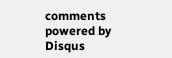comments powered by Disqus